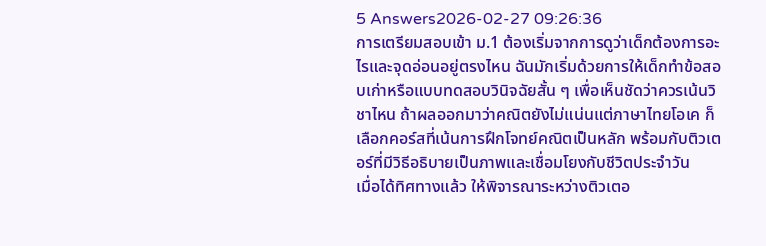5 Answers2026-02-27 09:26:36
การเตรียมสอบเข้า ม.1 ต้องเริ่มจากการดูว่าเด็กต้องการอะไรและจุดอ่อนอยู่ตรงไหน ฉันมักเริ่มด้วยการให้เด็กทำข้อสอบเก่าหรือแบบทดสอบวินิจฉัยสั้น ๆ เพื่อเห็นชัดว่าควรเน้นวิชาไหน ถ้าผลออกมาว่าคณิตยังไม่แน่นแต่ภาษาไทยโอเค ก็เลือกคอร์สที่เน้นการฝึกโจทย์คณิตเป็นหลัก พร้อมกับติวเตอร์ที่มีวิธีอธิบายเป็นภาพและเชื่อมโยงกับชีวิตประจำวัน
เมื่อได้ทิศทางแล้ว ให้พิจารณาระหว่างติวเตอ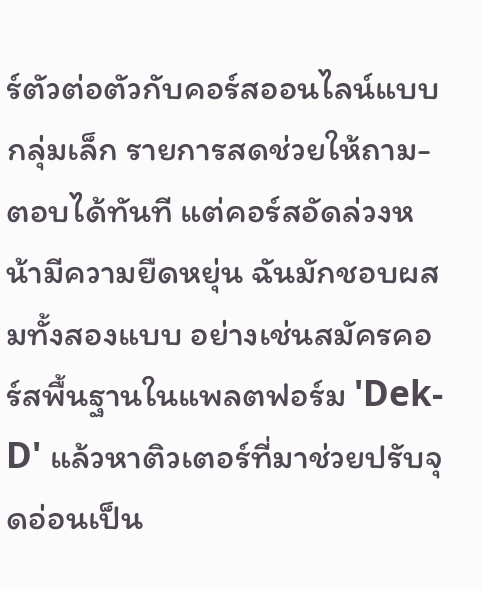ร์ตัวต่อตัวกับคอร์สออนไลน์แบบกลุ่มเล็ก รายการสดช่วยให้ถาม-ตอบได้ทันที แต่คอร์สอัดล่วงหน้ามีความยืดหยุ่น ฉันมักชอบผสมทั้งสองแบบ อย่างเช่นสมัครคอร์สพื้นฐานในแพลตฟอร์ม 'Dek-D' แล้วหาติวเตอร์ที่มาช่วยปรับจุดอ่อนเป็น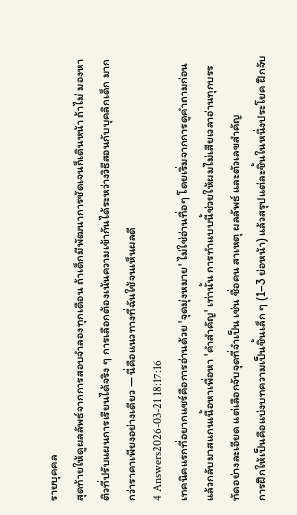รายบุคคล
สุดท้ายให้ดูผลลัพธ์จากการสอบจำลองทุกเดือน ถ้าเด็กมีพัฒนาการชัดเจนก็เดินหน้า ถ้าไม่ มองหาติวที่ปรับแผนการเรียนได้จริง ๆ การเลือกต้องเน้นความเข้ากันได้ระหว่างวิธีสอนกับบุคลิกเด็ก มากกว่าราคาเพียงอย่างเดียว — นี่คือแนวทางที่ฉันใช้จนเห็นผลดี
4 Answers2026-03-21 18:17:16
เทคนิคแรกที่อยากแชร์คือการอ่านด้วย 'จุดมุ่งหมาย' ไม่ใช่อ่านทื่อๆ โดยเริ่มจากการดูคำถามก่อนแล้วกลับมาสแกนเนื้อหาเพื่อหา 'คำสำคัญ' เท่านั้น การทำแบบนี้ช่วยให้ผมไม่เสียเวลาอ่านทุกบรรทัดอย่างละเอียด แต่เลือกจับจุดที่จำเป็น เช่น ชื่อคน สาเหตุ ผลลัพธ์ และตัวเลขสำคัญ
การฝึกให้เป็นคือแบ่งบทความเป็นชิ้นเล็ก ๆ (1–3 ย่อหน้า) แล้วสรุปแต่ละชิ้นในหนึ่งประโยค ฝึกจับ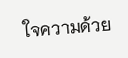ใจความด้วย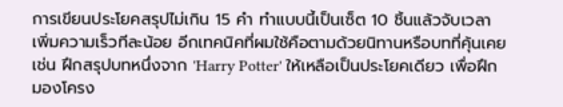การเขียนประโยคสรุปไม่เกิน 15 คำ ทำแบบนี้เป็นเซ็ต 10 ชิ้นแล้วจับเวลา เพิ่มความเร็วทีละน้อย อีกเทคนิคที่ผมใช้คือตามด้วยนิทานหรือบทที่คุ้นเคย เช่น ฝึกสรุปบทหนึ่งจาก 'Harry Potter' ให้เหลือเป็นประโยคเดียว เพื่อฝึกมองโครง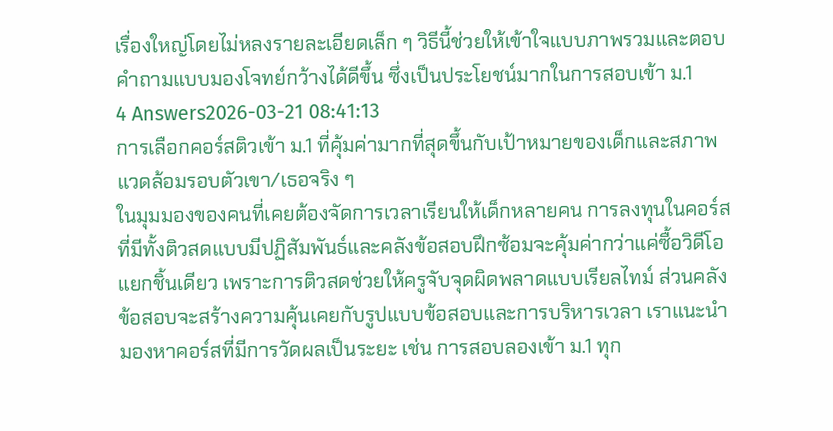เรื่องใหญ่โดยไม่หลงรายละเอียดเล็ก ๆ วิธีนี้ช่วยให้เข้าใจแบบภาพรวมและตอบคำถามแบบมองโจทย์กว้างได้ดีขึ้น ซึ่งเป็นประโยชน์มากในการสอบเข้า ม.1
4 Answers2026-03-21 08:41:13
การเลือกคอร์สติวเข้า ม.1 ที่คุ้มค่ามากที่สุดขึ้นกับเป้าหมายของเด็กและสภาพแวดล้อมรอบตัวเขา/เธอจริง ๆ
ในมุมมองของคนที่เคยต้องจัดการเวลาเรียนให้เด็กหลายคน การลงทุนในคอร์สที่มีทั้งติวสดแบบมีปฏิสัมพันธ์และคลังข้อสอบฝึกซ้อมจะคุ้มค่ากว่าแค่ซื้อวิดีโอแยกชิ้นเดียว เพราะการติวสดช่วยให้ครูจับจุดผิดพลาดแบบเรียลไทม์ ส่วนคลังข้อสอบจะสร้างความคุ้นเคยกับรูปแบบข้อสอบและการบริหารเวลา เราแนะนำมองหาคอร์สที่มีการวัดผลเป็นระยะ เช่น การสอบลองเข้า ม.1 ทุก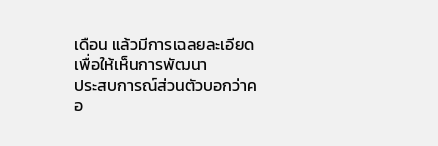เดือน แล้วมีการเฉลยละเอียดเพื่อให้เห็นการพัฒนา
ประสบการณ์ส่วนตัวบอกว่าคอ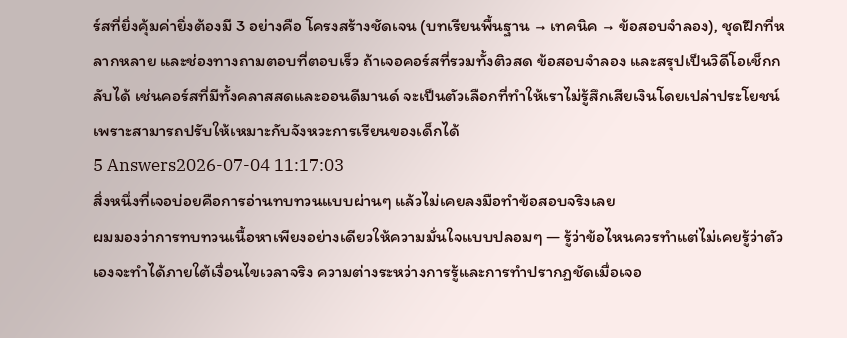ร์สที่ยิ่งคุ้มค่ายิ่งต้องมี 3 อย่างคือ โครงสร้างชัดเจน (บทเรียนพื้นฐาน → เทคนิค → ข้อสอบจำลอง), ชุดฝึกที่หลากหลาย และช่องทางถามตอบที่ตอบเร็ว ถ้าเจอคอร์สที่รวมทั้งติวสด ข้อสอบจำลอง และสรุปเป็นวิดีโอเช็กกลับได้ เช่นคอร์สที่มีทั้งคลาสสดและออนดีมานด์ จะเป็นตัวเลือกที่ทำให้เราไม่รู้สึกเสียเงินโดยเปล่าประโยชน์ เพราะสามารถปรับให้เหมาะกับจังหวะการเรียนของเด็กได้
5 Answers2026-07-04 11:17:03
สิ่งหนึ่งที่เจอบ่อยคือการอ่านทบทวนแบบผ่านๆ แล้วไม่เคยลงมือทำข้อสอบจริงเลย
ผมมองว่าการทบทวนเนื้อหาเพียงอย่างเดียวให้ความมั่นใจแบบปลอมๆ — รู้ว่าข้อไหนควรทำแต่ไม่เคยรู้ว่าตัวเองจะทำได้ภายใต้เงื่อนไขเวลาจริง ความต่างระหว่างการรู้และการทำปรากฏชัดเมื่อเจอ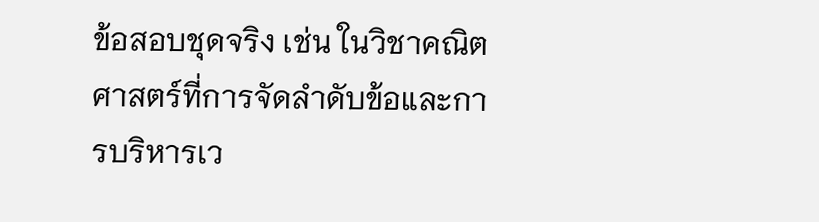ข้อสอบชุดจริง เช่น ในวิชาคณิตศาสตร์ที่การจัดลำดับข้อและการบริหารเว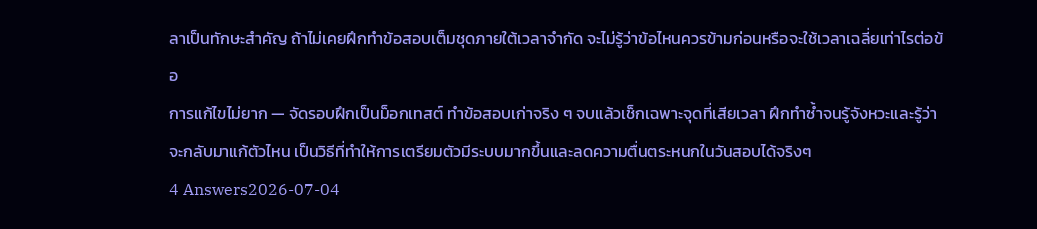ลาเป็นทักษะสำคัญ ถ้าไม่เคยฝึกทำข้อสอบเต็มชุดภายใต้เวลาจำกัด จะไม่รู้ว่าข้อไหนควรข้ามก่อนหรือจะใช้เวลาเฉลี่ยเท่าไรต่อข้อ
การแก้ไขไม่ยาก — จัดรอบฝึกเป็นม็อกเทสต์ ทำข้อสอบเก่าจริง ๆ จบแล้วเช็กเฉพาะจุดที่เสียเวลา ฝึกทำซ้ำจนรู้จังหวะและรู้ว่าจะกลับมาแก้ตัวไหน เป็นวิธีที่ทำให้การเตรียมตัวมีระบบมากขึ้นและลดความตื่นตระหนกในวันสอบได้จริงๆ
4 Answers2026-07-04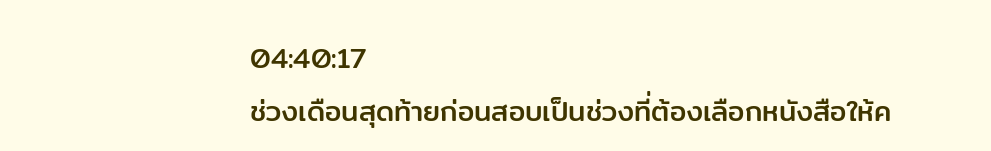04:40:17
ช่วงเดือนสุดท้ายก่อนสอบเป็นช่วงที่ต้องเลือกหนังสือให้ค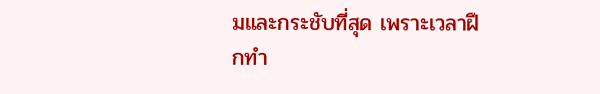มและกระชับที่สุด เพราะเวลาฝึกทำ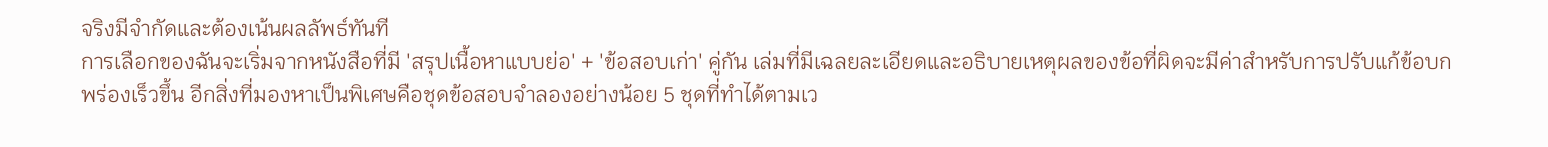จริงมีจำกัดและต้องเน้นผลลัพธ์ทันที
การเลือกของฉันจะเริ่มจากหนังสือที่มี 'สรุปเนื้อหาแบบย่อ' + 'ข้อสอบเก่า' คู่กัน เล่มที่มีเฉลยละเอียดและอธิบายเหตุผลของข้อที่ผิดจะมีค่าสำหรับการปรับแก้ข้อบกพร่องเร็วขึ้น อีกสิ่งที่มองหาเป็นพิเศษคือชุดข้อสอบจำลองอย่างน้อย 5 ชุดที่ทำได้ตามเว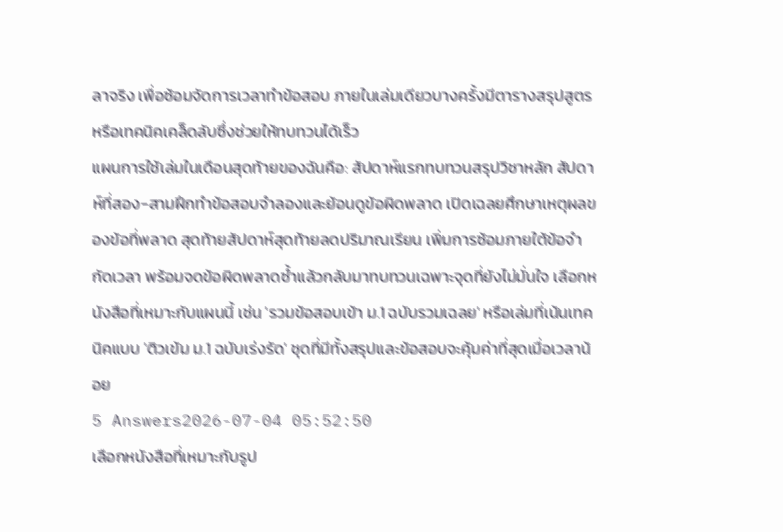ลาจริง เพื่อซ้อมจัดการเวลาทำข้อสอบ ภายในเล่มเดียวบางครั้งมีตารางสรุปสูตรหรือเทคนิคเคล็ดลับซึ่งช่วยให้ทบทวนได้เร็ว
แผนการใช้เล่มในเดือนสุดท้ายของฉันคือ: สัปดาห์แรกทบทวนสรุปวิชาหลัก สัปดาห์ที่สอง-สามฝึกทำข้อสอบจำลองและย้อนดูข้อผิดพลาด เปิดเฉลยศึกษาเหตุผลของข้อที่พลาด สุดท้ายสัปดาห์สุดท้ายลดปริมาณเรียน เพิ่มการซ้อมภายใต้ข้อจำกัดเวลา พร้อมจดข้อผิดพลาดซ้ำแล้วกลับมาทบทวนเฉพาะจุดที่ยังไม่มั่นใจ เลือกหนังสือที่เหมาะกับแผนนี้ เช่น 'รวมข้อสอบเข้า ม.1 ฉบับรวมเฉลย' หรือเล่มที่เน้นเทคนิคแบบ 'ติวเข้ม ม.1 ฉบับเร่งรัด' ชุดที่มีทั้งสรุปและข้อสอบจะคุ้มค่าที่สุดเมื่อเวลาน้อย
5 Answers2026-07-04 05:52:50
เลือกหนังสือที่เหมาะกับรูป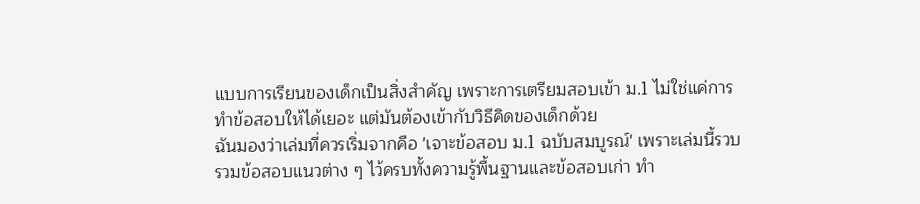แบบการเรียนของเด็กเป็นสิ่งสำคัญ เพราะการเตรียมสอบเข้า ม.1 ไม่ใช่แค่การทำข้อสอบให้ได้เยอะ แต่มันต้องเข้ากับวิธีคิดของเด็กด้วย
ฉันมองว่าเล่มที่ควรเริ่มจากคือ 'เจาะข้อสอบ ม.1 ฉบับสมบูรณ์' เพราะเล่มนี้รวบรวมข้อสอบแนวต่าง ๆ ไว้ครบทั้งความรู้พื้นฐานและข้อสอบเก่า ทำ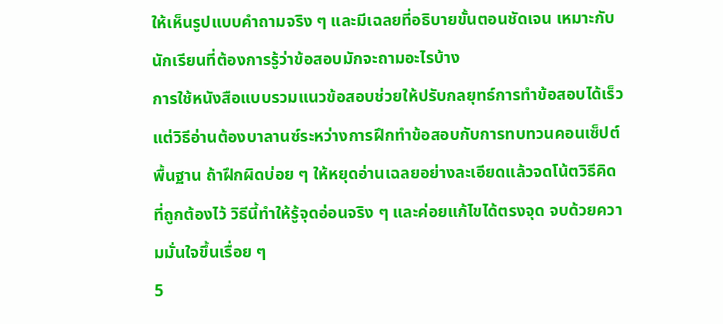ให้เห็นรูปแบบคำถามจริง ๆ และมีเฉลยที่อธิบายขั้นตอนชัดเจน เหมาะกับนักเรียนที่ต้องการรู้ว่าข้อสอบมักจะถามอะไรบ้าง
การใช้หนังสือแบบรวมแนวข้อสอบช่วยให้ปรับกลยุทธ์การทำข้อสอบได้เร็ว แต่วิธีอ่านต้องบาลานซ์ระหว่างการฝึกทำข้อสอบกับการทบทวนคอนเซ็ปต์พื้นฐาน ถ้าฝึกผิดบ่อย ๆ ให้หยุดอ่านเฉลยอย่างละเอียดแล้วจดโน้ตวิธีคิดที่ถูกต้องไว้ วิธีนี้ทำให้รู้จุดอ่อนจริง ๆ และค่อยแก้ไขได้ตรงจุด จบด้วยความมั่นใจขึ้นเรื่อย ๆ
5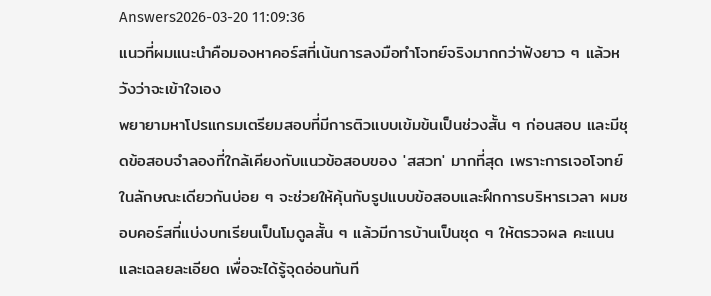Answers2026-03-20 11:09:36
แนวที่ผมแนะนำคือมองหาคอร์สที่เน้นการลงมือทำโจทย์จริงมากกว่าฟังยาว ๆ แล้วหวังว่าจะเข้าใจเอง
พยายามหาโปรแกรมเตรียมสอบที่มีการติวแบบเข้มข้นเป็นช่วงสั้น ๆ ก่อนสอบ และมีชุดข้อสอบจำลองที่ใกล้เคียงกับแนวข้อสอบของ 'สสวท' มากที่สุด เพราะการเจอโจทย์ในลักษณะเดียวกันบ่อย ๆ จะช่วยให้คุ้นกับรูปแบบข้อสอบและฝึกการบริหารเวลา ผมชอบคอร์สที่แบ่งบทเรียนเป็นโมดูลสั้น ๆ แล้วมีการบ้านเป็นชุด ๆ ให้ตรวจผล คะแนนและเฉลยละเอียด เพื่อจะได้รู้จุดอ่อนทันที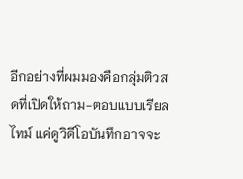อีกอย่างที่ผมมองคือกลุ่มติวสดที่เปิดให้ถาม-ตอบแบบเรียลไทม์ แค่ดูวิดีโอบันทึกอาจจะ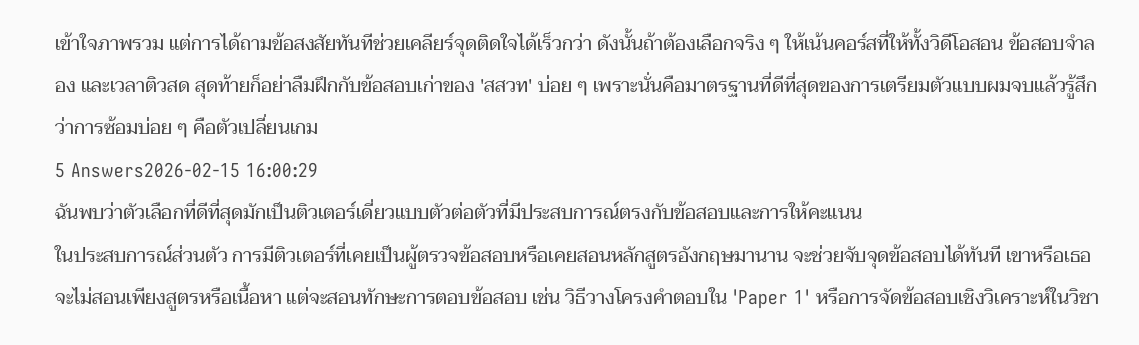เข้าใจภาพรวม แต่การได้ถามข้อสงสัยทันทีช่วยเคลียร์จุดติดใจได้เร็วกว่า ดังนั้นถ้าต้องเลือกจริง ๆ ให้เน้นคอร์สที่ให้ทั้งวิดีโอสอน ข้อสอบจำลอง และเวลาติวสด สุดท้ายก็อย่าลืมฝึกกับข้อสอบเก่าของ 'สสวท' บ่อย ๆ เพราะนั่นคือมาตรฐานที่ดีที่สุดของการเตรียมตัวแบบผมจบแล้วรู้สึกว่าการซ้อมบ่อย ๆ คือตัวเปลี่ยนเกม
5 Answers2026-02-15 16:00:29
ฉันพบว่าตัวเลือกที่ดีที่สุดมักเป็นติวเตอร์เดี่ยวแบบตัวต่อตัวที่มีประสบการณ์ตรงกับข้อสอบและการให้คะแนน
ในประสบการณ์ส่วนตัว การมีติวเตอร์ที่เคยเป็นผู้ตรวจข้อสอบหรือเคยสอนหลักสูตรอังกฤษมานาน จะช่วยจับจุดข้อสอบได้ทันที เขาหรือเธอจะไม่สอนเพียงสูตรหรือเนื้อหา แต่จะสอนทักษะการตอบข้อสอบ เช่น วิธีวางโครงคำตอบใน 'Paper 1' หรือการจัดข้อสอบเชิงวิเคราะห์ในวิชา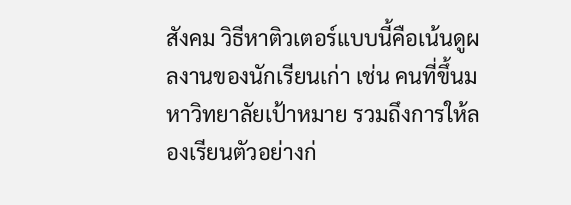สังคม วิธีหาติวเตอร์แบบนี้คือเน้นดูผลงานของนักเรียนเก่า เช่น คนที่ขึ้นมหาวิทยาลัยเป้าหมาย รวมถึงการให้ลองเรียนตัวอย่างก่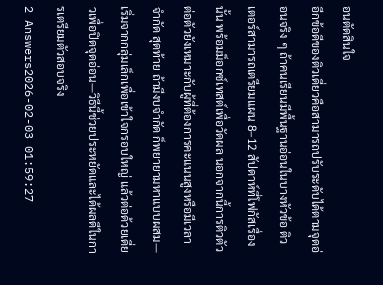อนตัดสินใจ
อีกข้อดีของติวเดี่ยวคือสามารถปรับระดับได้ตามจุดอ่อนจริง ๆ ถ้าคนเรียนมีพื้นฐานอ่อนในบางหัวข้อ ติวเตอร์สามารถเตรียมแผน 8–12 สัปดาห์ที่โฟกัสเรื่องนั้น พร้อมม็อกซ์เทสต์เพื่อวัดผล นอกจากนี้การติวตัวต่อตัวยังเหมาะกับผู้ที่ต้องการคะแนนสูงหรือมีเวลาจำกัด สุดท้าย ถ้ามีงบจำกัด ก็พยายามหาแบบผสม—เริ่มจากกลุ่มเล็กเพื่อเข้าใจกรอบใหญ่ แล้วต่อด้วยเดี่ยวเพื่อปิดจุดอ่อน—วิธีนี้ช่วยประหยัดและได้ผลดีในการเตรียมตัวสอบจริง
2 Answers2026-02-03 01:59:27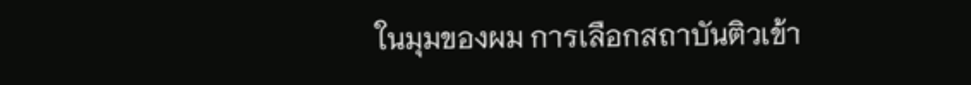ในมุมของผม การเลือกสถาบันติวเข้า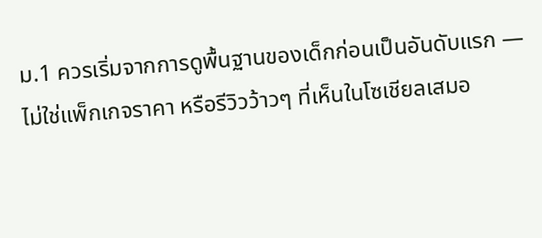ม.1 ควรเริ่มจากการดูพื้นฐานของเด็กก่อนเป็นอันดับแรก — ไม่ใช่แพ็กเกจราคา หรือรีวิวว้าวๆ ที่เห็นในโซเชียลเสมอ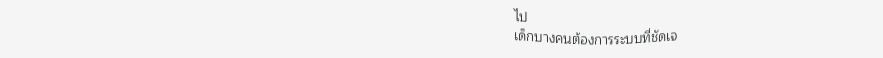ไป
เด็กบางคนต้องการระบบที่ชัดเจ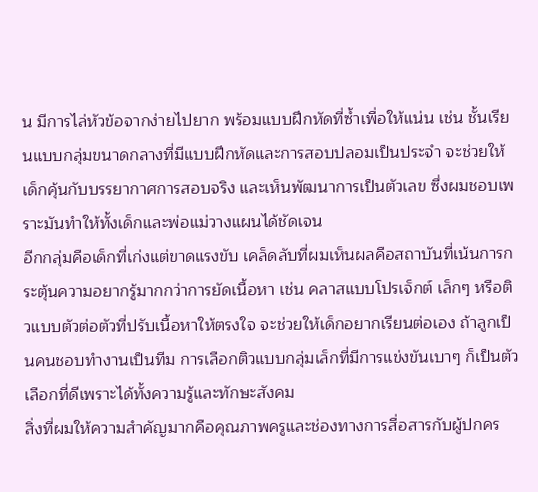น มีการไล่หัวข้อจากง่ายไปยาก พร้อมแบบฝึกหัดที่ซ้ำเพื่อให้แน่น เช่น ชั้นเรียนแบบกลุ่มขนาดกลางที่มีแบบฝึกหัดและการสอบปลอมเป็นประจำ จะช่วยให้เด็กคุ้นกับบรรยากาศการสอบจริง และเห็นพัฒนาการเป็นตัวเลข ซึ่งผมชอบเพราะมันทำให้ทั้งเด็กและพ่อแม่วางแผนได้ชัดเจน
อีกกลุ่มคือเด็กที่เก่งแต่ขาดแรงขับ เคล็ดลับที่ผมเห็นผลคือสถาบันที่เน้นการกระตุ้นความอยากรู้มากกว่าการยัดเนื้อหา เช่น คลาสแบบโปรเจ็กต์ เล็กๆ หรือติวแบบตัวต่อตัวที่ปรับเนื้อหาให้ตรงใจ จะช่วยให้เด็กอยากเรียนต่อเอง ถ้าลูกเป็นคนชอบทำงานเป็นทีม การเลือกติวแบบกลุ่มเล็กที่มีการแข่งขันเบาๆ ก็เป็นตัวเลือกที่ดีเพราะได้ทั้งความรู้และทักษะสังคม
สิ่งที่ผมให้ความสำคัญมากคือคุณภาพครูและช่องทางการสื่อสารกับผู้ปกคร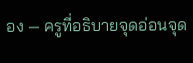อง — ครูที่อธิบายจุดอ่อนจุด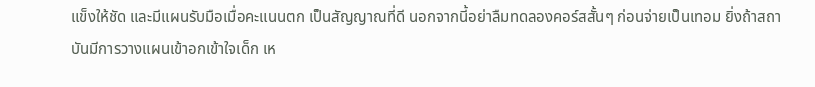แข็งให้ชัด และมีแผนรับมือเมื่อคะแนนตก เป็นสัญญาณที่ดี นอกจากนี้อย่าลืมทดลองคอร์สสั้นๆ ก่อนจ่ายเป็นเทอม ยิ่งถ้าสถาบันมีการวางแผนเข้าอกเข้าใจเด็ก เห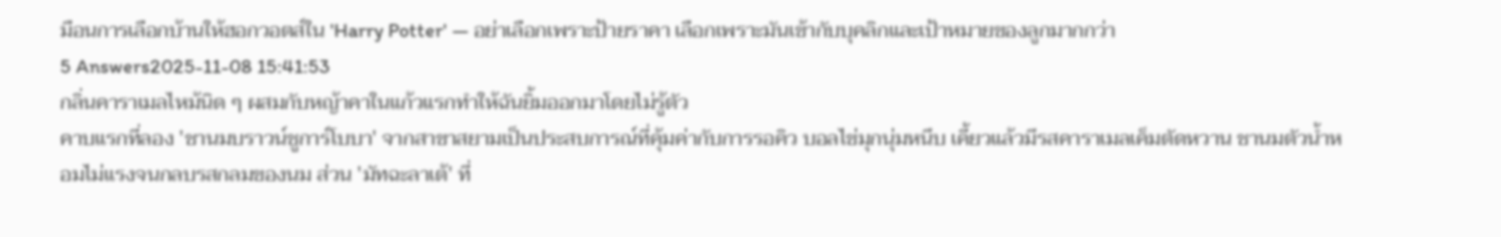มือนการเลือกบ้านให้ฮอกวอตส์ใน 'Harry Potter' — อย่าเลือกเพราะป้ายราคา เลือกเพราะมันเข้ากับบุคลิกและเป้าหมายของลูกมากกว่า
5 Answers2025-11-08 15:41:53
กลิ่นคาราเมลไหม้นิด ๆ ผสมกับหญ้าคาในแก้วแรกทำให้ฉันยิ้มออกมาโดยไม่รู้ตัว
คาบแรกที่ลอง 'ชานมบราวน์ชูการ์โบบา' จากสาขาสยามเป็นประสบการณ์ที่คุ้มค่ากับการรอคิว บอลไข่มุกนุ่มหนึบ เคี้ยวแล้วมีรสคาราเมลเค็มตัดหวาน ชานมตัวน้ำหอมไม่แรงจนกลบรสกลมของนม ส่วน 'มัทฉะลาเต้' ที่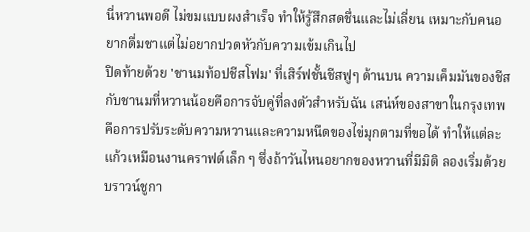นี่หวานพอดี ไม่ขมแบบผงสำเร็จ ทำให้รู้สึกสดชื่นและไม่เลี่ยน เหมาะกับคนอยากดื่มชาแต่ไม่อยากปวดหัวกับความเข้มเกินไป
ปิดท้ายด้วย 'ชานมท้อปชีสโฟม' ที่เสิร์ฟชั้นชีสฟูๆ ด้านบน ความเค็มมันของชีสกับชานมที่หวานน้อยคือการจับคู่ที่ลงตัวสำหรับฉัน เสน่ห์ของสาขาในกรุงเทพคือการปรับระดับความหวานและความหนืดของไข่มุกตามที่ขอได้ ทำให้แต่ละแก้วเหมือนงานคราฟต์เล็ก ๆ ซึ่งถ้าวันไหนอยากของหวานที่มีมิติ ลองเริ่มด้วยบราวน์ชูกา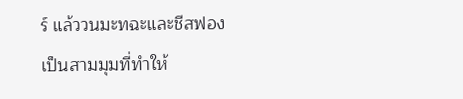ร์ แล้ววนมะทฉะและชีสฟองเป็นสามมุมที่ทำให้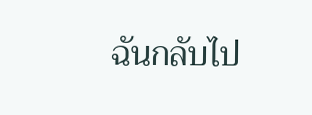ฉันกลับไป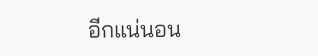อีกแน่นอน